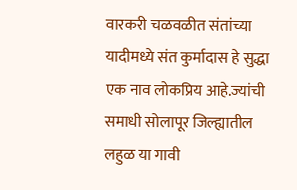वारकरी चळवळीत संतांच्या यादीमध्ये संत कुर्मादास हे सुद्धा एक नाव लोकप्रिय आहे.ज्यांची समाधी सोलापूर जिल्ह्यातील लहुळ या गावी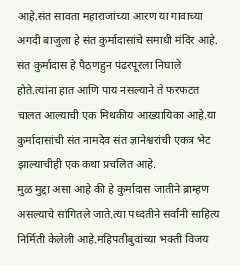आहे.संत सावता महाराजांच्या आरण या गावाच्या अगदी बाजुला हे संत कुर्मादासांचे समाधी मंदिर आहे.
संत कुर्मादास हे पैठणहुन पंढरपूरला निघाले होते.त्यांना हात आणि पाय नसल्याने ते फरफटत चालत आल्याची एक मिथकीय आख्यायिका आहे.या कुर्मादासांची संत नामदेव संत ज्ञानेश्वरांची एकत्र भेट झाल्याचीही एक कथा प्रचलित आहे.
मुळ मुद्दा असा आहे की हे कुर्मादास जातीने ब्राम्हण असल्याचे सांगितले जाते.त्या पध्दतीने सर्वांनी साहित्य निर्मिती केलेली आहे.महिपतीबुवांच्या भक्ती विजय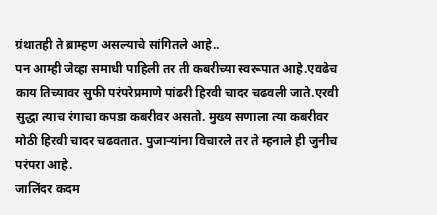ग्रंथातही ते ब्राम्हण असल्याचे सांगितले आहे..
पन आम्ही जेव्हा समाधी पाहिली तर ती कबरीच्या स्वरूपात आहे.एवढेच काय तिच्यावर सुफी परंपरेप्रमाणे पांढरी हिरवी चादर चढवली जाते.एरवी सुद्धा त्याच रंगाचा कपडा कबरीवर असतो. मुख्य सणाला त्या कबरीवर मोठी हिरवी चादर चढवतात. पुजाऱ्यांना विचारले तर ते म्हनाले ही जुनीच परंपरा आहे.
जालिंदर कदम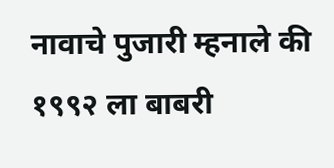नावाचे पुजारी म्हनाले की १९९२ ला बाबरी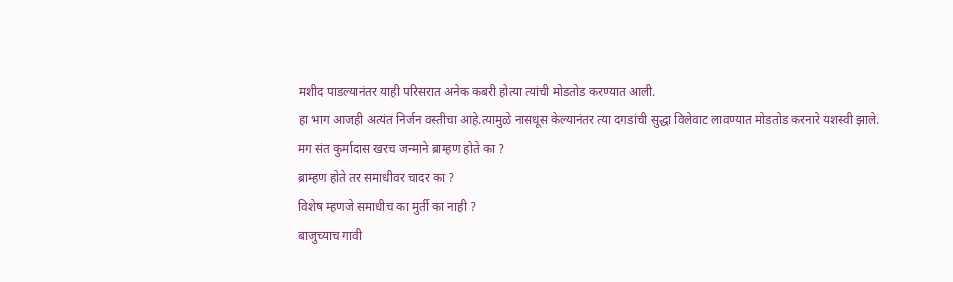मशीद पाडल्यानंतर याही परिसरात अनेक कबरी होत्या त्यांची मोडतोड करण्यात आली.
हा भाग आजही अत्यंत निर्जन वस्तीचा आहे.त्यामुळे नासधूस केल्यानंतर त्या दगडांची सुद्धा विलेवाट लावण्यात मोडतोड करनारे यशस्वी झाले.
मग संत कुर्मादास खरच जन्माने ब्राम्हण होते का ?
ब्राम्हण होते तर समाधीवर चादर का ?
विशेष म्हणजे समाधीच का मुर्ती का नाही ?
बाजुच्याच गावी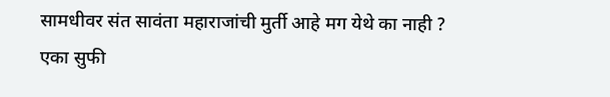सामधीवर संत सावंता महाराजांची मुर्ती आहे मग येथे का नाही ?
एका सुफी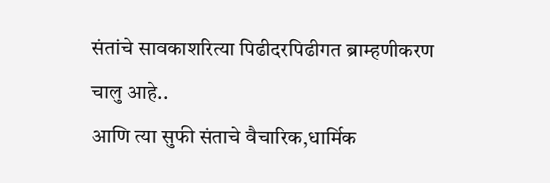संतांचे सावकाशरित्या पिढीदरपिढीगत ब्राम्हणीकरण चालु आहे..
आणि त्या सुफी संताचे वैचारिक,धार्मिक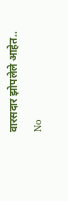वारसदार झोपलेले आहेत..
No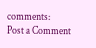comments:
Post a Comment